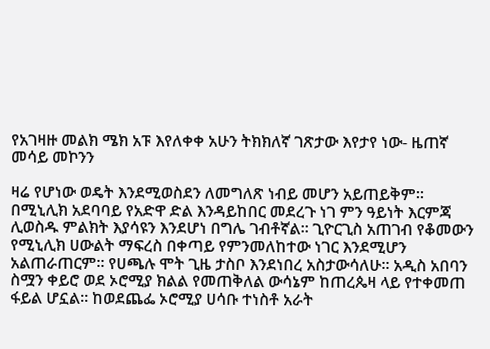የአገዛዙ መልክ ሜክ አፑ እየለቀቀ አሁን ትክክለኛ ገጽታው እየታየ ነው- ዜጠኛ መሳይ መኮንን

ዛሬ የሆነው ወዴት እንደሚወስደን ለመግለጽ ነብይ መሆን አይጠይቅም። በሚኒሊክ አደባባይ የአድዋ ድል እንዳይከበር መደረጉ ነገ ምን ዓይነት እርምጃ ሊወስዱ ምልክት እያሳዩን እንደሆነ በግሌ ገብቶኛል። ጊዮርጊስ አጠገብ የቆመውን የሚኒሊክ ሀውልት ማፍረስ በቀጣይ የምንመለከተው ነገር እንደሚሆን አልጠራጠርም። የሀጫሉ ሞት ጊዜ ታስቦ እንደነበረ አስታውሳለሁ። አዲስ አበባን ስሟን ቀይሮ ወደ ኦሮሚያ ክልል የመጠቅለል ውሳኔም ከጠረጴዛ ላይ የተቀመጠ ፋይል ሆኗል። ከወደጨፌ ኦሮሚያ ሀሳቡ ተነስቶ አራት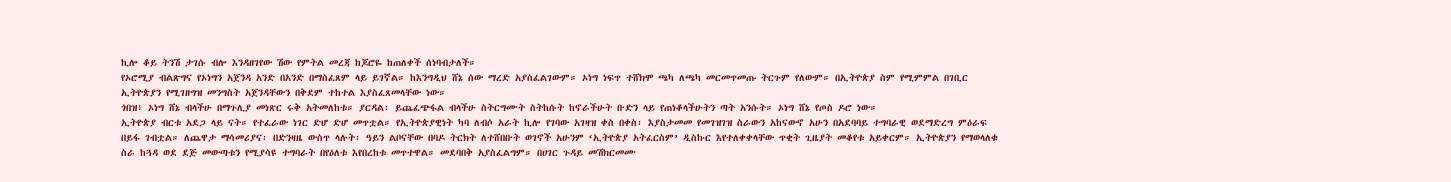ኪሎ ቆይ ትንሽ ታገሱ ብሎ እንዳዘገየው ሽው የምትል መረጃ ከጆሮዬ ከጠለቀች ሰነባብታለች።
የኦሮሚያ ብልጽግና የኦነግን አጀንዳ አንድ በአንድ በማስፈጸም ላይ ይገኛል። ከእንግዲህ ሸኔ ሰው ማረድ አያስፈልገውም። ኦነግ ነፍጥ ተሸክሞ ጫካ ለጫካ መርመጥመጡ ትርጉም የለውም። በኢትዮጵያ ስም የሚምምል በገቢር ኢትዮጵያን የሚገዘግዝ መንግስት አጀንዳቸውን በቅደም ተከተል እያስፈጸመላቸው ነው።
ጎበዝ፥ ኦነግ ሸኔ ብላችሁ በማጉሊያ መነጽር ሩቅ አትመለከቱ። ያርዳል፡ ይጨፈጭፋል ብላችሁ ስትርግሙት ስትከሱት ከኖራችሁት ቡድን ላይ የጠነቆላችሁትን ጣት አንሱት። ኦነግ ሸኔ የጦስ ዶሮ ነው።
ኢትዮጵያ ብርቱ አደጋ ላይ ናት። የተፈራው ነገር ድሆ ድሆ መጥቷል። የኢትዮጵያዊነት ካባ ለብሶ አራት ኪሎ የገባው አገዛዝ ቀስ በቀስ፡ እያስታመመ የመገዝገዝ ስራውን አከናውኖ አሁን በአደባባይ ተግባራዊ ወደማድረግ ምዕራፍ በይፋ ገብቷል። ለጨዋታ ማሳመሪያና፡ በድንዛዜ ውስጥ ላሉት፡ ዓይን ልቦናቸው በባዶ ትርክት ለተሸበቡት ወገኖች አሁንም ‘ኢትዮጵያ አትፈርስም’ ዲስኩር እየተለቀቀላቸው ጥቂት ጊዜያት መቆየቱ አይቀርም። ኢትዮጵያን የማወላለቁ ስራ ከጓዳ ወደ ደጅ መውጣቱን የሚያሳዩ ተግባራት በየዕለቱ እየበረከቱ መጥተዋል። መደባበቅ አያስፈልግም። በሀገር ጉዳይ መሽክርመሙ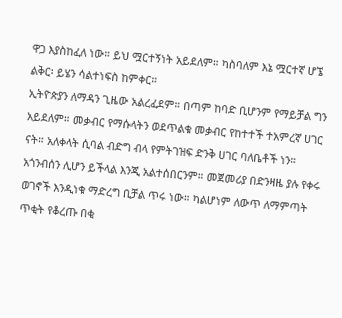ዋጋ እያስከፈለ ነው። ይህ ሟርተኝነት አይደለም። ካስባለም እኔ ሟርተኛ ሆኜ ልቅር፡ ይሄን ሳልተነፍስ ከምቀር።
ኢትዮጵያን ለማዳን ጊዜው አልረፈደም። በጣም ከባድ ቢሆንም የማይቻል ግን አይደለም። መቃብር የማሱላትን ወደጥልቁ መቃብር የከተተች ተአምረኛ ሀገር ናት። አለቀላት ሲባል ብድግ ብላ የምትገዝፍ ድንቅ ሀገር ባለቤቶች ነን። አጎንብሰን ሊሆን ይችላል እንጂ አልተሰበርንም። መጀመሪያ በድንዛዜ ያሉ የቀሩ ወገኖች እንዲነቁ ማድረግ ቢቻል ጥሩ ነው። ካልሆነም ለውጥ ለማምጣት ጥቂት የቆረጡ በቂ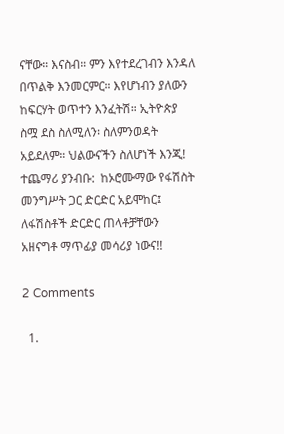ናቸው። እናስብ። ምን እየተደረገብን እንዳለ በጥልቅ እንመርምር። እየሆነብን ያለውን ከፍርሃት ወጥተን እንፈትሽ። ኢትዮጵያ ስሟ ደስ ስለሚለን፡ ስለምንወዳት አይደለም። ህልውናችን ስለሆነች እንጂ!
ተጨማሪ ያንብቡ:  ከኦሮሙማው የፋሽስት መንግሥት ጋር ድርድር አይሞከር፤ ለፋሽስቶች ድርድር ጠላቶቻቸውን አዘናግቶ ማጥፊያ መሳሪያ ነውና!!

2 Comments

  1.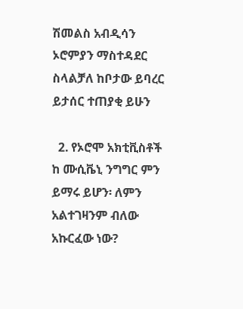ሽመልስ አብዲሳን ኦሮምያን ማስተዳደር ስላልቻለ ከቦታው ይባረር ይታሰር ተጠያቂ ይሁን

  2. የኦሮሞ አክቲቪስቶች ከ ሙሲቬኒ ንግግር ምን ይማሩ ይሆን፡ ለምን አልተገዛንም ብለው አኩርፈው ነው?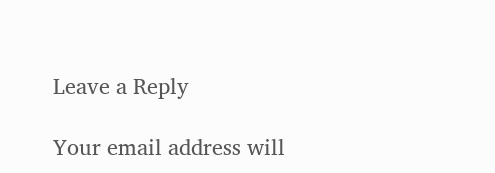Leave a Reply

Your email address will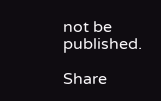not be published.

Share